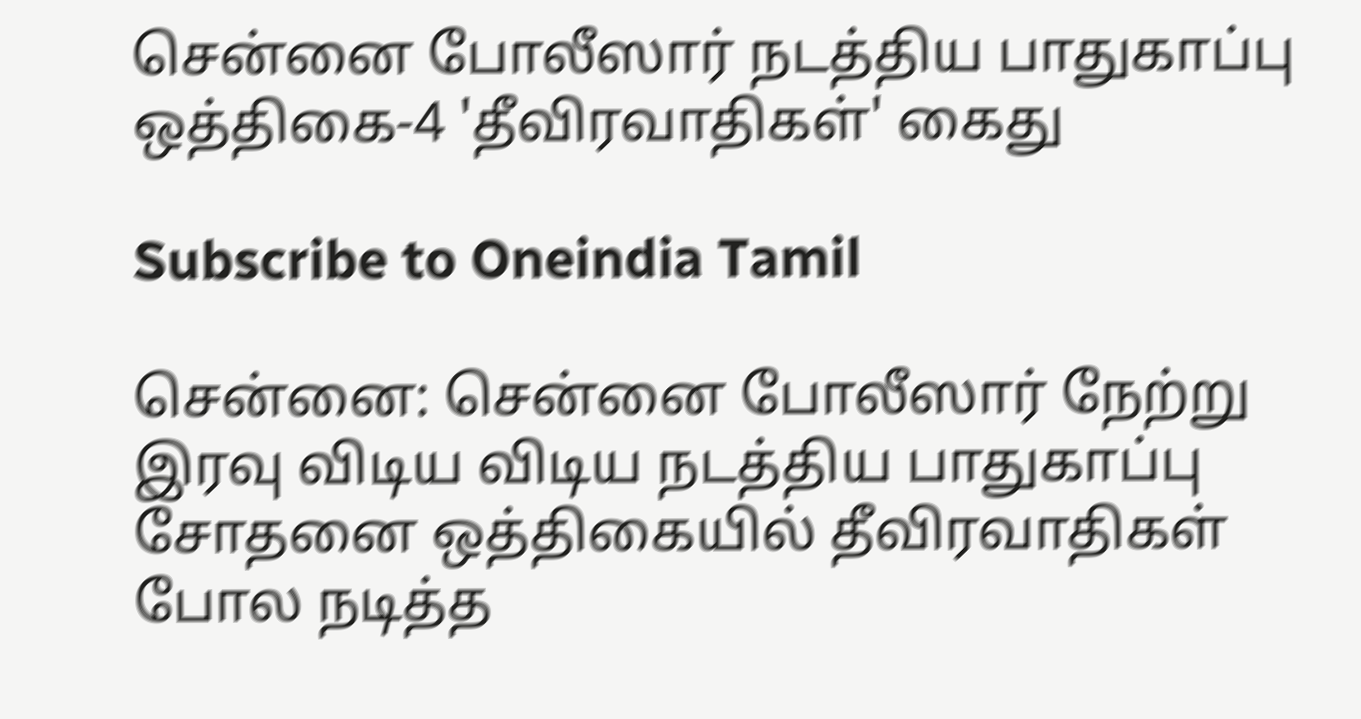சென்னை போலீஸார் நடத்திய பாதுகாப்பு ஒத்திகை-4 'தீவிரவாதிகள்' கைது

Subscribe to Oneindia Tamil

சென்னை: சென்னை போலீஸார் நேற்று இரவு விடிய விடிய நடத்திய பாதுகாப்பு சோதனை ஒத்திகையில் தீவிரவாதிகள் போல நடித்த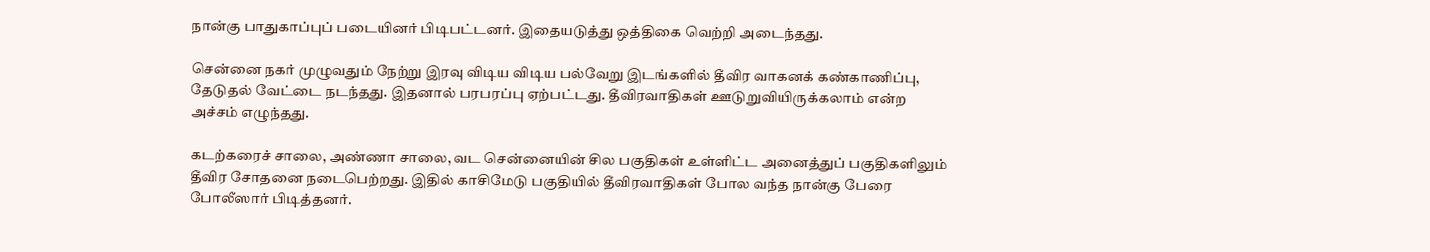நான்கு பாதுகாப்புப் படையினர் பிடிபட்டனர். இதையடுத்து ஒத்திகை வெற்றி அடைந்தது.

சென்னை நகர் முழுவதும் நேற்று இரவு விடிய விடிய பல்வேறு இடங்களில் தீவிர வாகனக் கண்காணிப்பு, தேடுதல் வேட்டை நடந்தது. இதனால் பரபரப்பு ஏற்பட்டது. தீவிரவாதிகள் ஊடுறுவியிருக்கலாம் என்ற அச்சம் எழுந்தது.

கடற்கரைச் சாலை, அண்ணா சாலை, வட சென்னையின் சில பகுதிகள் உள்ளிட்ட அனைத்துப் பகுதிகளிலும் தீவிர சோதனை நடைபெற்றது. இதில் காசிமேடு பகுதியில் தீவிரவாதிகள் போல வந்த நான்கு பேரை போலீஸார் பிடித்தனர்.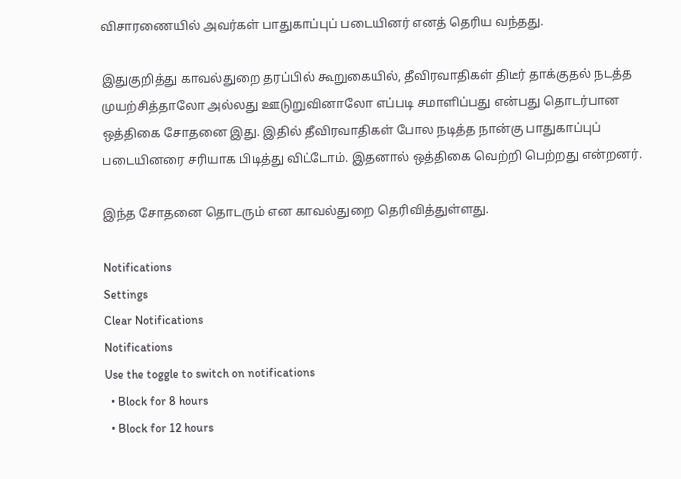விசாரணையில் அவர்கள் பாதுகாப்புப் படையினர் எனத் தெரிய வந்தது.

இதுகுறித்து காவல்துறை தரப்பில் கூறுகையில், தீவிரவாதிகள் திடீர் தாக்குதல் நடத்த முயற்சித்தாலோ அல்லது ஊடுறுவினாலோ எப்படி சமாளிப்பது என்பது தொடர்பான ஒத்திகை சோதனை இது. இதில் தீவிரவாதிகள் போல நடித்த நான்கு பாதுகாப்புப் படையினரை சரியாக பிடித்து விட்டோம். இதனால் ஒத்திகை வெற்றி பெற்றது என்றனர்.

இந்த சோதனை தொடரும் என காவல்துறை தெரிவித்துள்ளது.

Notifications
Settings
Clear Notifications
Notifications
Use the toggle to switch on notifications
  • Block for 8 hours
  • Block for 12 hours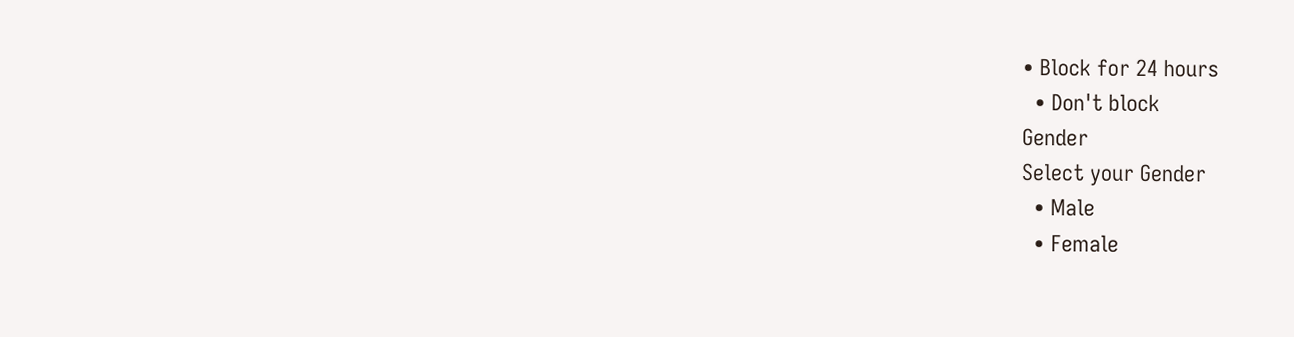• Block for 24 hours
  • Don't block
Gender
Select your Gender
  • Male
  • Female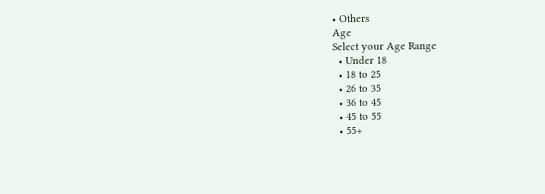• Others
Age
Select your Age Range
  • Under 18
  • 18 to 25
  • 26 to 35
  • 36 to 45
  • 45 to 55
  • 55+